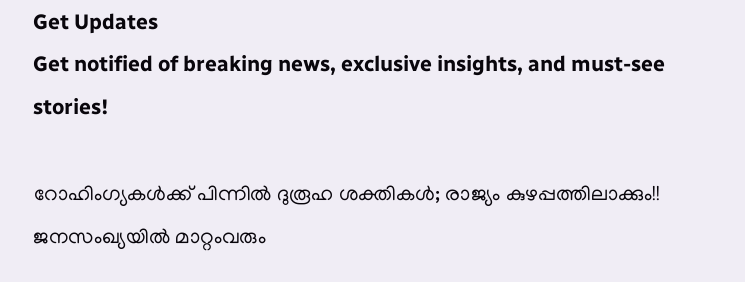Get Updates
Get notified of breaking news, exclusive insights, and must-see stories!

റോഹിംഗ്യകള്‍ക്ക് പിന്നില്‍ ദുരൂഹ ശക്തികള്‍; രാജ്യം കുഴപ്പത്തിലാക്കും!! ജനസംഖ്യയില്‍ മാറ്റംവരും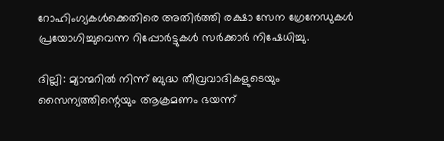റോഹിംഗ്യകള്‍ക്കെതിരെ അതിര്‍ത്തി രക്ഷാ സേന ഗ്രേനേഡുകള്‍ പ്രയോഗിച്ചുവെന്ന റിപ്പോര്‍ട്ടുകള്‍ സര്‍ക്കാര്‍ നിഷേധിച്ചു.

ദില്ലി: മ്യാന്മറില്‍ നിന്ന് ബുദ്ധ തീവ്രവാദികളുടെയും സൈന്യത്തിന്റെയും ആക്രമണം ഭയന്ന്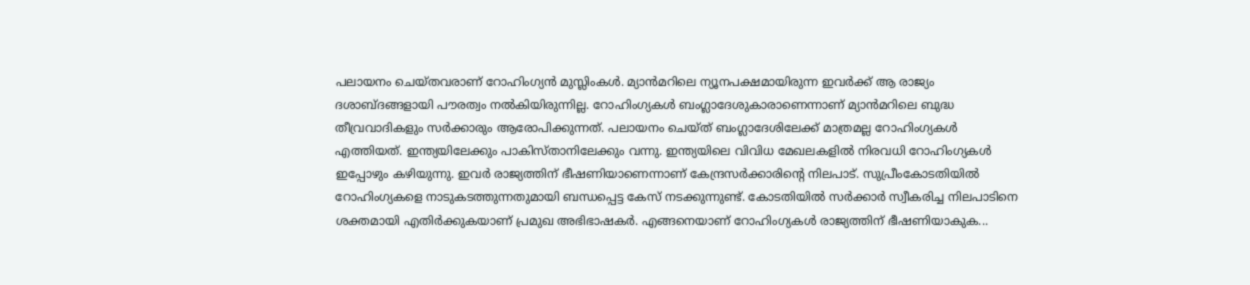പലായനം ചെയ്തവരാണ് റോഹിംഗ്യന്‍ മുസ്ലിംകള്‍. മ്യാന്‍മറിലെ ന്യൂനപക്ഷമായിരുന്ന ഇവര്‍ക്ക് ആ രാജ്യം ദശാബ്ദങ്ങളായി പൗരത്വം നല്‍കിയിരുന്നില്ല. റോഹിംഗ്യകള്‍ ബംഗ്ലാദേശുകാരാണെന്നാണ് മ്യാന്‍മറിലെ ബുദ്ധ തീവ്രവാദികളും സര്‍ക്കാരും ആരോപിക്കുന്നത്. പലായനം ചെയ്ത് ബംഗ്ലാദേശിലേക്ക് മാത്രമല്ല റോഹിംഗ്യകള്‍ എത്തിയത്. ഇന്ത്യയിലേക്കും പാകിസ്താനിലേക്കും വന്നു. ഇന്ത്യയിലെ വിവിധ മേഖലകളില്‍ നിരവധി റോഹിംഗ്യകള്‍ ഇപ്പോഴും കഴിയുന്നു. ഇവര്‍ രാജ്യത്തിന് ഭീഷണിയാണെന്നാണ് കേന്ദ്രസര്‍ക്കാരിന്റെ നിലപാട്. സുപ്രീംകോടതിയില്‍ റോഹിംഗ്യകളെ നാടുകടത്തുന്നതുമായി ബന്ധപ്പെട്ട കേസ് നടക്കുന്നുണ്ട്. കോടതിയില്‍ സര്‍ക്കാര്‍ സ്വീകരിച്ച നിലപാടിനെ ശക്തമായി എതിര്‍ക്കുകയാണ് പ്രമുഖ അഭിഭാഷകര്‍. എങ്ങനെയാണ് റോഹിംഗ്യകള്‍ രാജ്യത്തിന് ഭീഷണിയാകുക...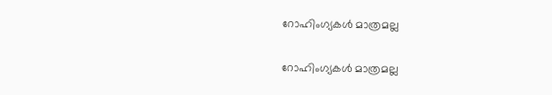റോഹിംഗ്യകള്‍ മാത്രമല്ല

റോഹിംഗ്യകള്‍ മാത്രമല്ല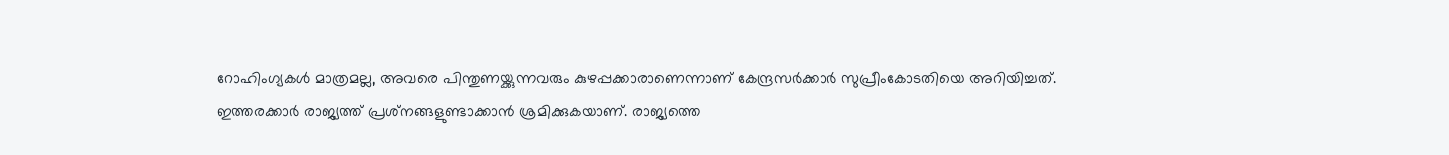റോഹിംഗ്യകള്‍ മാത്രമല്ല, അവരെ പിന്തുണയ്ക്കുന്നവരും കുഴപ്പക്കാരാണെന്നാണ് കേന്ദ്രസര്‍ക്കാര്‍ സുപ്രീംകോടതിയെ അറിയിച്ചത്. ഇത്തരക്കാര്‍ രാജ്യത്ത് പ്രശ്‌നങ്ങളുണ്ടാക്കാന്‍ ശ്രമിക്കുകയാണ്. രാജ്യത്തെ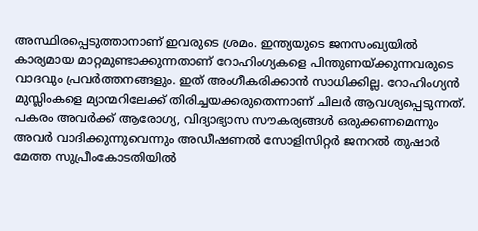അസ്ഥിരപ്പെടുത്താനാണ് ഇവരുടെ ശ്രമം. ഇന്ത്യയുടെ ജനസംഖ്യയില്‍ കാര്യമായ മാറ്റമുണ്ടാക്കുന്നതാണ് റോഹിംഗ്യകളെ പിന്തുണയ്ക്കുന്നവരുടെ വാദവും പ്രവര്‍ത്തനങ്ങളും. ഇത് അംഗീകരിക്കാന്‍ സാധിക്കില്ല. റോഹിംഗ്യന്‍ മുസ്ലിംകളെ മ്യാന്മറിലേക്ക് തിരിച്ചയക്കരുതെന്നാണ് ചിലര്‍ ആവശ്യപ്പെടുന്നത്. പകരം അവര്‍ക്ക് ആരോഗ്യ, വിദ്യാഭ്യാസ സൗകര്യങ്ങള്‍ ഒരുക്കണമെന്നും അവര്‍ വാദിക്കുന്നുവെന്നും അഡീഷണല്‍ സോളിസിറ്റര്‍ ജനറല്‍ തുഷാര്‍ മേത്ത സുപ്രീംകോടതിയില്‍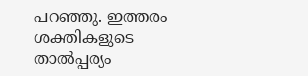പറഞ്ഞു. ഇത്തരം ശക്തികളുടെ താല്‍പ്പര്യം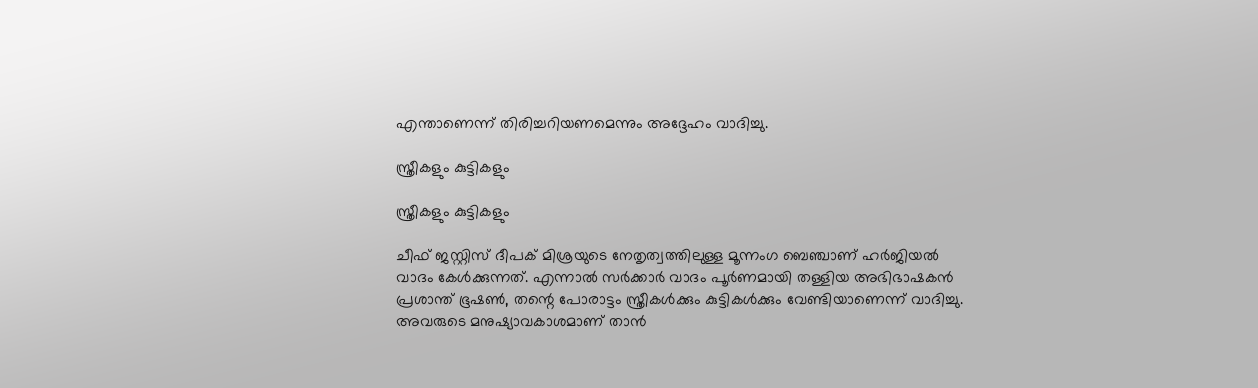എന്താണെന്ന് തിരിച്ചറിയണമെന്നും അദ്ദേഹം വാദിച്ചു.

സ്ത്രീകളും കുട്ടികളും

സ്ത്രീകളും കുട്ടികളും

ചീഫ് ജസ്റ്റിസ് ദീപക് മിശ്രയുടെ നേതൃത്വത്തിലുള്ള മൂന്നംഗ ബെഞ്ചാണ് ഹര്‍ജിയല്‍ വാദം കേള്‍ക്കുന്നത്. എന്നാല്‍ സര്‍ക്കാര്‍ വാദം പൂര്‍ണമായി തള്ളിയ അഭിഭാഷകന്‍ പ്രശാന്ത് ഭൂഷണ്‍, തന്റെ പോരാട്ടം സ്ത്രീകള്‍ക്കും കുട്ടികള്‍ക്കും വേണ്ടിയാണെന്ന് വാദിച്ചു. അവരുടെ മനുഷ്യാവകാശമാണ് താന്‍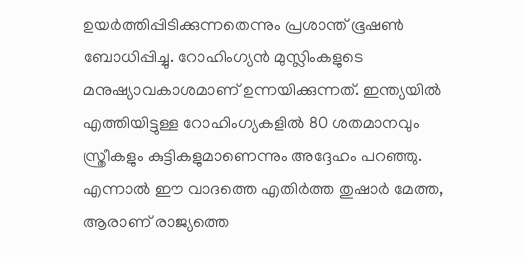ഉയര്‍ത്തിപ്പിടിക്കുന്നതെന്നും പ്രശാന്ത് ഭൂഷണ്‍ ബോധിപ്പിച്ചു. റോഹിംഗ്യന്‍ മുസ്ലിംകളുടെ മനുഷ്യാവകാശമാണ് ഉന്നയിക്കുന്നത്. ഇന്ത്യയില്‍ എത്തിയിട്ടുള്ള റോഹിംഗ്യകളില്‍ 80 ശതമാനവും സ്ത്രീകളും കുട്ടികളുമാണെന്നും അദ്ദേഹം പറഞ്ഞു. എന്നാല്‍ ഈ വാദത്തെ എതിര്‍ത്ത തുഷാര്‍ മേത്ത, ആരാണ് രാജ്യത്തെ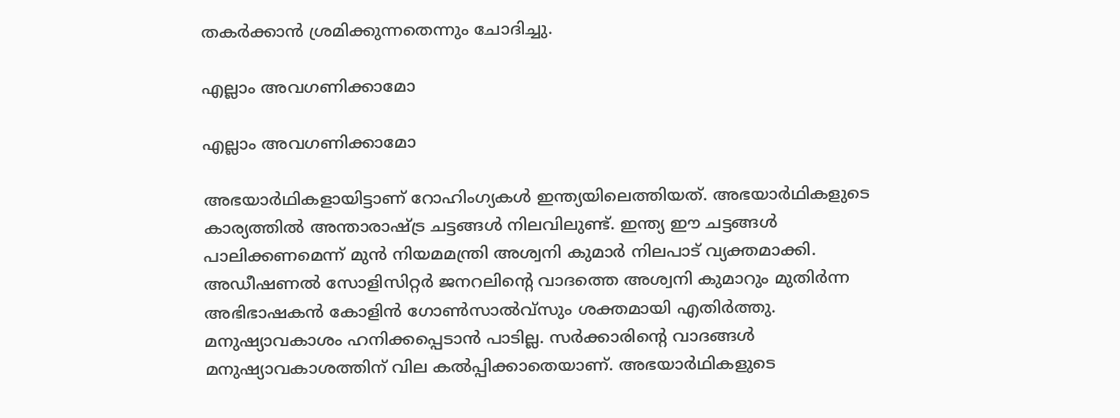തകര്‍ക്കാന്‍ ശ്രമിക്കുന്നതെന്നും ചോദിച്ചു.

എല്ലാം അവഗണിക്കാമോ

എല്ലാം അവഗണിക്കാമോ

അഭയാര്‍ഥികളായിട്ടാണ് റോഹിംഗ്യകള്‍ ഇന്ത്യയിലെത്തിയത്. അഭയാര്‍ഥികളുടെ കാര്യത്തില്‍ അന്താരാഷ്ട്ര ചട്ടങ്ങള്‍ നിലവിലുണ്ട്. ഇന്ത്യ ഈ ചട്ടങ്ങള്‍ പാലിക്കണമെന്ന് മുന്‍ നിയമമന്ത്രി അശ്വനി കുമാര്‍ നിലപാട് വ്യക്തമാക്കി. അഡീഷണല്‍ സോളിസിറ്റര്‍ ജനറലിന്റെ വാദത്തെ അശ്വനി കുമാറും മുതിര്‍ന്ന അഭിഭാഷകന്‍ കോളിന്‍ ഗോണ്‍സാല്‍വ്‌സും ശക്തമായി എതിര്‍ത്തു. മനുഷ്യാവകാശം ഹനിക്കപ്പെടാന്‍ പാടില്ല. സര്‍ക്കാരിന്റെ വാദങ്ങള്‍ മനുഷ്യാവകാശത്തിന് വില കല്‍പ്പിക്കാതെയാണ്. അഭയാര്‍ഥികളുടെ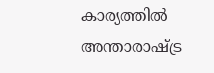കാര്യത്തില്‍ അന്താരാഷ്ട്ര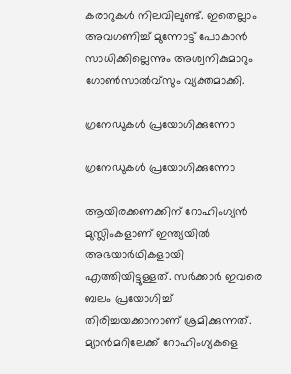കരാറുകള്‍ നിലവിലുണ്ട്. ഇതെല്ലാം അവഗണിച്ച് മുന്നോട്ട് പോകാന്‍ സാധിക്കില്ലെന്നും അശ്വനികുമാറും ഗോണ്‍സാല്‍വ്‌സും വ്യക്തമാക്കി.

ഗ്രനേഡുകള്‍ പ്രയോഗിക്കുന്നോ

ഗ്രനേഡുകള്‍ പ്രയോഗിക്കുന്നോ

ആയിരക്കണക്കിന് റോഹിംഗ്യന്‍ മുസ്ലിംകളാണ് ഇന്ത്യയില്‍ അഭയാര്‍ഥികളായി എത്തിയിട്ടുള്ളത്. സര്‍ക്കാര്‍ ഇവരെ ബലം പ്രയോഗിച്ച് തിരിച്ചയക്കാനാണ് ശ്രമിക്കുന്നത്. മ്യാന്‍മറിലേക്ക് റോഹിംഗ്യകളെ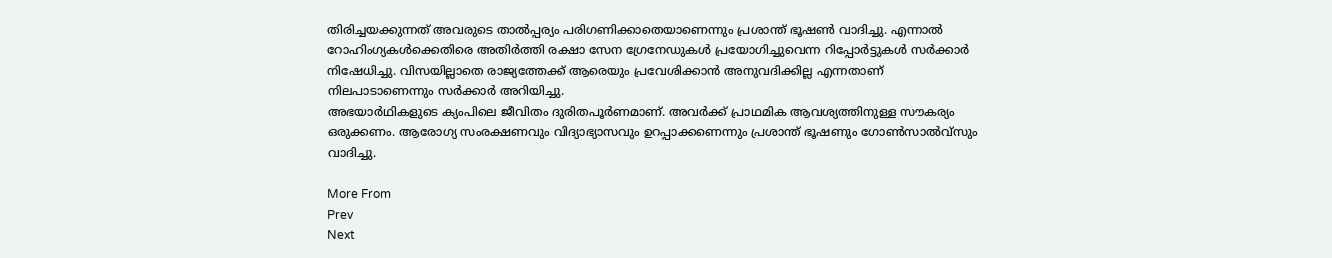തിരിച്ചയക്കുന്നത് അവരുടെ താല്‍പ്പര്യം പരിഗണിക്കാതെയാണെന്നും പ്രശാന്ത് ഭൂഷണ്‍ വാദിച്ചു. എന്നാല്‍ റോഹിംഗ്യകള്‍ക്കെതിരെ അതിര്‍ത്തി രക്ഷാ സേന ഗ്രേനേഡുകള്‍ പ്രയോഗിച്ചുവെന്ന റിപ്പോര്‍ട്ടുകള്‍ സര്‍ക്കാര്‍ നിഷേധിച്ചു. വിസയില്ലാതെ രാജ്യത്തേക്ക് ആരെയും പ്രവേശിക്കാന്‍ അനുവദിക്കില്ല എന്നതാണ് നിലപാടാണെന്നും സര്‍ക്കാര്‍ അറിയിച്ചു.
അഭയാര്‍ഥികളുടെ ക്യംപിലെ ജീവിതം ദുരിതപൂര്‍ണമാണ്. അവര്‍ക്ക് പ്രാഥമിക ആവശ്യത്തിനുള്ള സൗകര്യം ഒരുക്കണം. ആരോഗ്യ സംരക്ഷണവും വിദ്യാഭ്യാസവും ഉറപ്പാക്കണെന്നും പ്രശാന്ത് ഭൂഷണും ഗോണ്‍സാല്‍വ്‌സും വാദിച്ചു.

More From
Prev
Next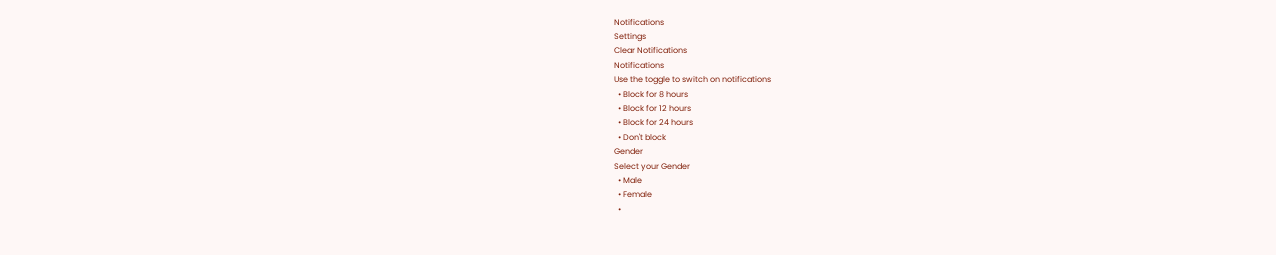Notifications
Settings
Clear Notifications
Notifications
Use the toggle to switch on notifications
  • Block for 8 hours
  • Block for 12 hours
  • Block for 24 hours
  • Don't block
Gender
Select your Gender
  • Male
  • Female
  •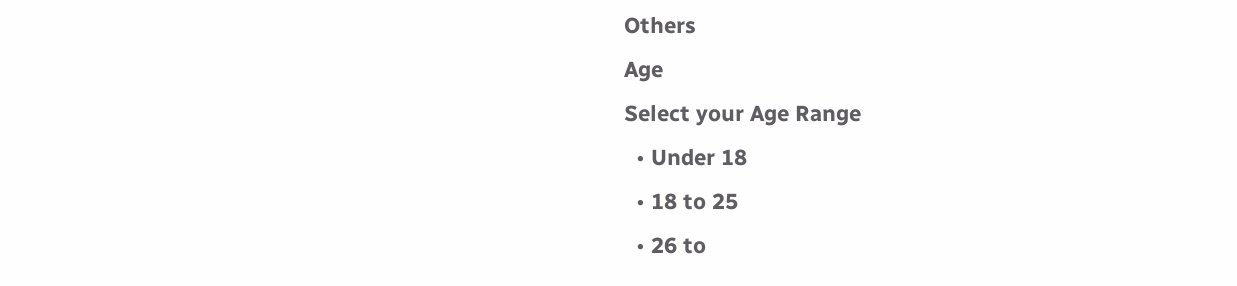Others
Age
Select your Age Range
  • Under 18
  • 18 to 25
  • 26 to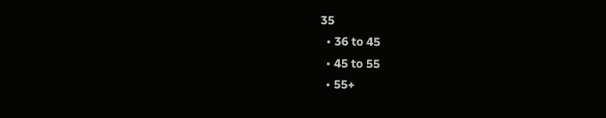35
  • 36 to 45
  • 45 to 55
  • 55+